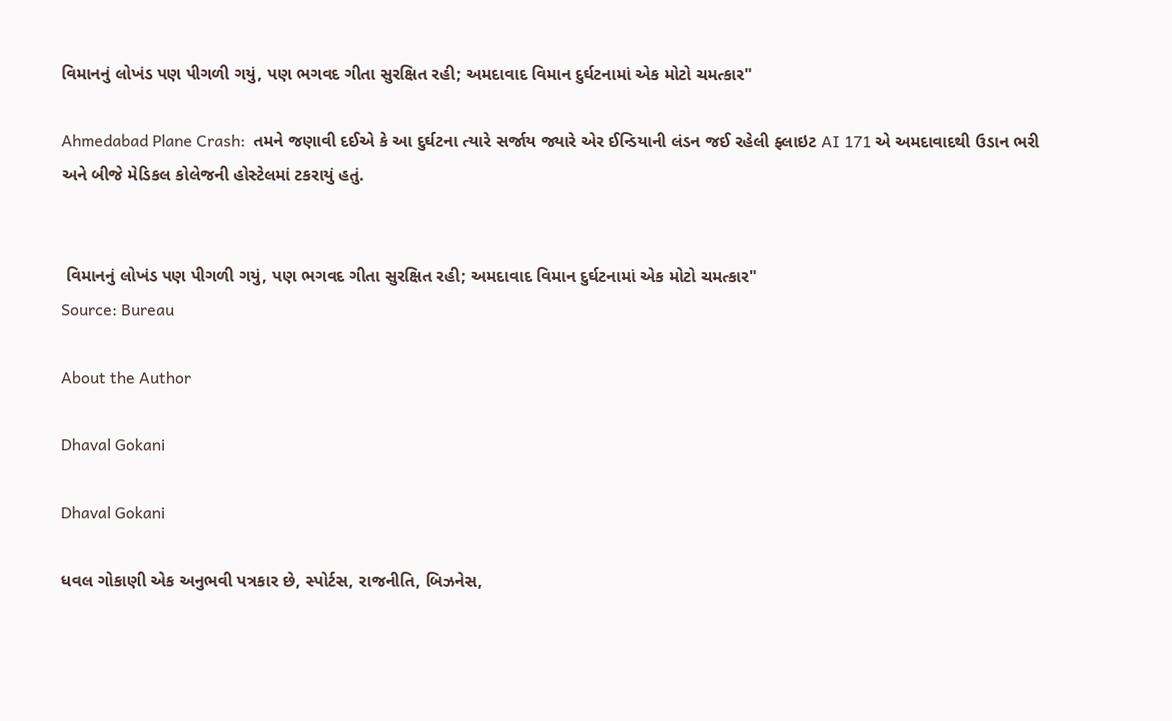વિમાનનું લોખંડ પણ પીગળી ગયું, પણ ભગવદ ગીતા સુરક્ષિત રહી; અમદાવાદ વિમાન દુર્ઘટનામાં એક મોટો ચમત્કાર"

Ahmedabad Plane Crash:  તમને જણાવી દઈએ કે આ દુર્ઘટના ત્યારે સર્જાય જ્યારે એર ઈન્ડિયાની લંડન જઈ રહેલી ફ્લાઇટ AI 171 એ અમદાવાદથી ઉડાન ભરી અને બીજે મેડિકલ કોલેજની હોસ્ટેલમાં ટકરાયું હતું.


 વિમાનનું લોખંડ પણ પીગળી ગયું, પણ ભગવદ ગીતા સુરક્ષિત રહી; અમદાવાદ વિમાન દુર્ઘટનામાં એક મોટો ચમત્કાર"
Source: Bureau

About the Author

Dhaval Gokani

Dhaval Gokani

ધવલ ગોકાણી એક અનુભવી પત્રકાર છે, સ્પોર્ટસ, રાજનીતિ, બિઝનેસ,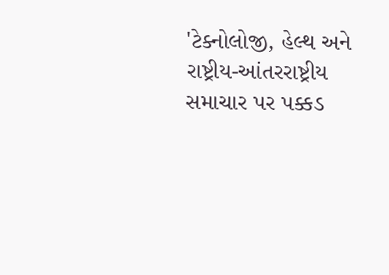'ટેક્નોલોજી, હેલ્થ અને રાષ્ટ્રીય-આંતરરાષ્ટ્રીય સમાચાર પર પક્કડ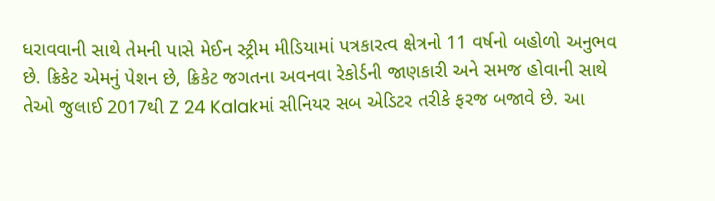ધરાવવાની સાથે તેમની પાસે મેઈન સ્ટ્રીમ મીડિયામાં પત્રકારત્વ ક્ષેત્રનો 11 વર્ષનો બહોળો અનુભવ છે. ક્રિકેટ એમનું પેશન છે, ક્રિકેટ જગતના અવનવા રેકોર્ડની જાણકારી અને સમજ હોવાની સાથે તેઓ જુલાઈ 2017થી Z 24 Kalakમાં સીનિયર સબ એડિટર તરીકે ફરજ બજાવે છે. આ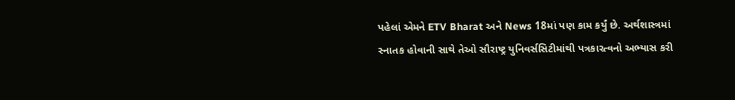પહેલાં એમને ETV Bharat અને News 18માં પણ કામ કર્યું છે. અર્થશાસ્ત્રમાં સ્નાતક હોવાની સાથે તેઓ સૌરાષ્ટ્ર યુનિવર્સસિટીમાંથી પત્રકારત્વનો અભ્યાસ કરી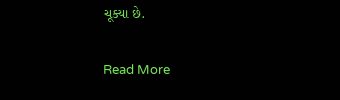ચૂક્યા છે.

Read More